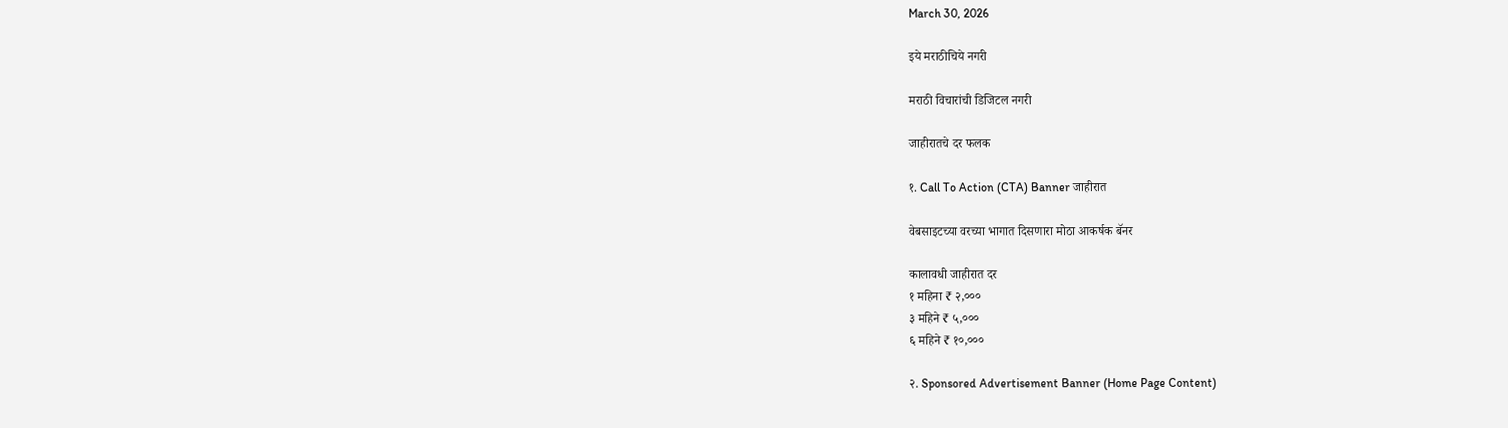March 30, 2026

इये मराठीचिये नगरी

मराठी विचारांची डिजिटल नगरी

जाहीरातचे दर फलक

१. Call To Action (CTA) Banner जाहीरात

वेबसाइटच्या वरच्या भागात दिसणारा मोठा आकर्षक बॅनर

कालावधी जाहीरात दर
१ महिना ₹ २,०००
३ महिने ₹ ५,०००
६ महिने ₹ १०,०००

२. Sponsored Advertisement Banner (Home Page Content)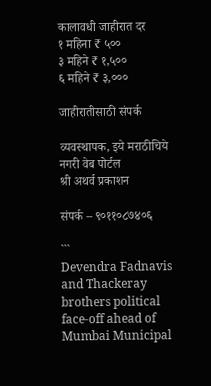कालावधी जाहीरात दर
१ महिना ₹ ५००
३ महिने ₹ १,५००
६ महिने ₹ ३,०००

जाहीरातीसाठी संपर्क

व्यवस्थापक, इये मराठीचिये नगरी वेब पोर्टल
श्री अथर्व प्रकाशन

संपर्क – ९०११०८७४०६

```
Devendra Fadnavis and Thackeray brothers political face-off ahead of Mumbai Municipal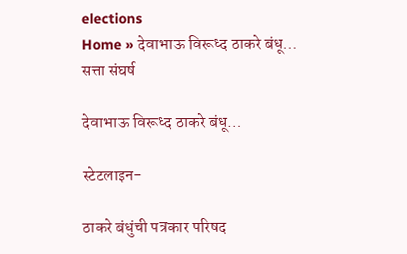elections
Home » देवाभाऊ विरूध्द ठाकरे बंधू…
सत्ता संघर्ष

देवाभाऊ विरूध्द ठाकरे बंधू…

स्टेटलाइन-

ठाकरे बंधुंची पत्रकार परिषद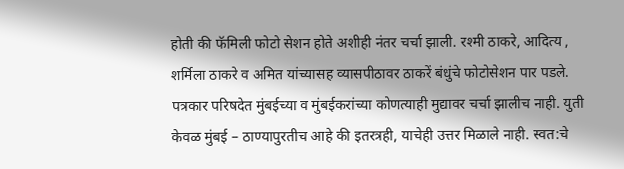होती की फॅमिली फोटो सेशन होते अशीही नंतर चर्चा झाली. रश्मी ठाकरे, आदित्य , शर्मिला ठाकरे व अमित यांच्यासह व्यासपीठावर ठाकरें बंधुंचे फोटोसेशन पार पडले. पत्रकार परिषदेत मुंबईच्या व मुंबईकरांच्या कोणत्याही मुद्यावर चर्चा झालीच नाही. युती केवळ मुंबई – ठाण्यापुरतीच आहे की इतरत्रही, याचेही उत्तर मिळाले नाही. स्वत:चे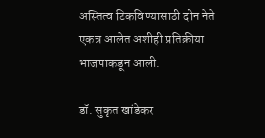अस्तित्व टिकविण्यासाठी दोन नेते एकत्र आलेत अशीही प्रतिक्रीया भाजपाकडून आली.

डॉ. सुकृत खांडेकर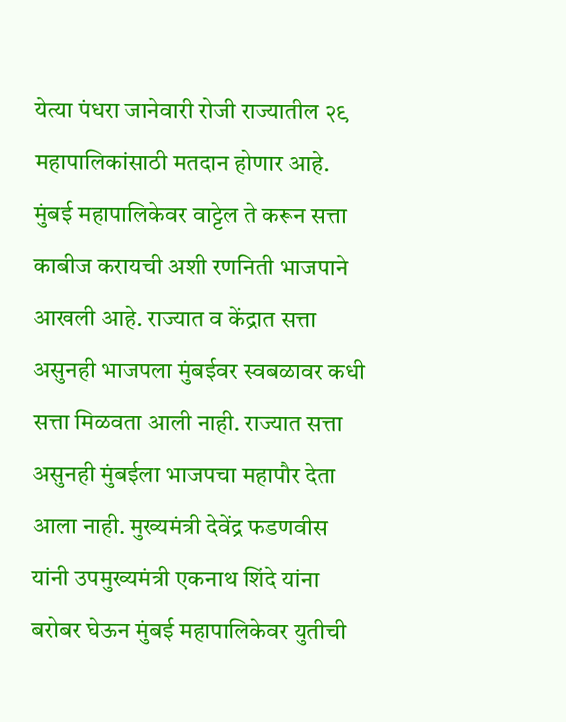येत्या पंधरा जानेवारी रोजी राज्यातील २९ महापालिकांसाठी मतदान होणार आहे. मुंबई महापालिकेवर वाट्टेल ते करून सत्ता काबीज करायची अशी रणनिती भाजपाने आखली आहे. राज्यात व केंद्रात सत्ता असुनही भाजपला मुंबईवर स्वबळावर कधी सत्ता मिळवता आली नाही. राज्यात सत्ता असुनही मुंबईला भाजपचा महापौर देता आला नाही. मुख्यमंत्री देवेंद्र फडणवीस यांनी उपमुख्यमंत्री एकनाथ शिंदे यांना बरोबर घेऊन मुंबई महापालिकेवर युतीची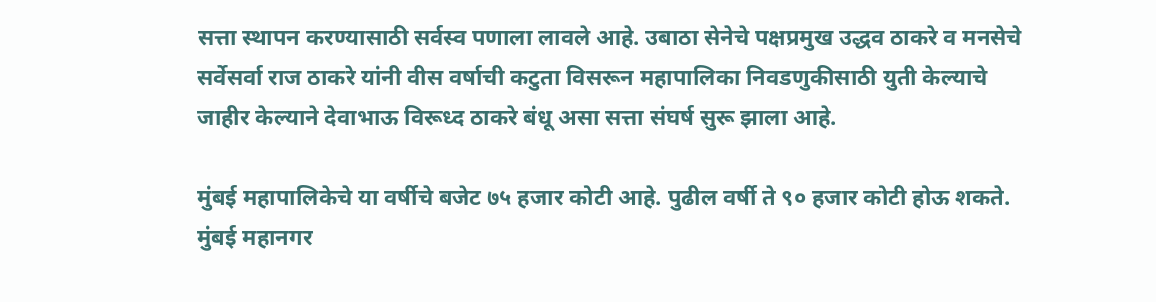सत्ता स्थापन करण्यासाठी सर्वस्व पणाला लावले आहे. उबाठा सेनेचे पक्षप्रमुख उद्धव ठाकरे व मनसेचे सर्वेसर्वा राज ठाकरे यांनी वीस वर्षाची कटुता विसरून महापालिका निवडणुकीसाठी युती केल्याचे जाहीर केल्याने देवाभाऊ विरूध्द ठाकरे बंधू असा सत्ता संघर्ष सुरू झाला आहे.

मुंबई महापालिकेचे या वर्षीचे बजेट ७५ हजार कोटी आहे. पुढील वर्षी ते ९० हजार कोटी होऊ शकते. मुंबई महानगर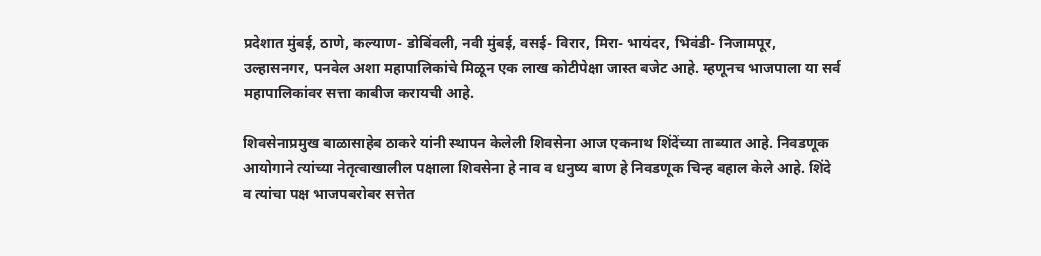प्रदेशात मुंबई, ठाणे, कल्याण- डोबिंवली, नवी मुंबई, वसई- विरार, मिरा- भायंदर, भिवंडी- निजामपूर, उल्हासनगर, पनवेल अशा महापालिकांचे मिळून एक लाख कोटीपेक्षा जास्त बजेट आहे. म्हणूनच भाजपाला या सर्व महापालिकांवर सत्ता काबीज करायची आहे.

शिवसेनाप्रमुख बाळासाहेब ठाकरे यांनी स्थापन केलेली शिवसेना आज एकनाथ शिंदेंच्या ताब्यात आहे. निवडणूक आयोगाने त्यांच्या नेतृत्वाखालील पक्षाला शिवसेना हे नाव व धनुष्य बाण हे निवडणूक चिन्ह बहाल केले आहे. शिंदे व त्यांचा पक्ष भाजपबरोबर सत्तेत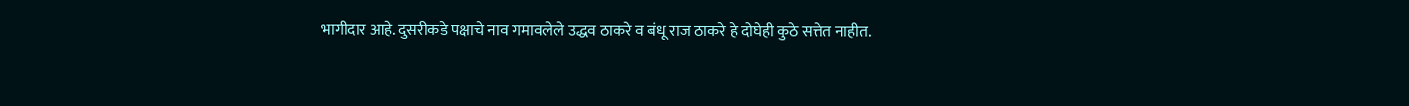भागीदार आहे. दुसरीकडे पक्षाचे नाव गमावलेले उद्धव ठाकरे व बंधू राज ठाकरे हे दोघेही कुठे सत्तेत नाहीत.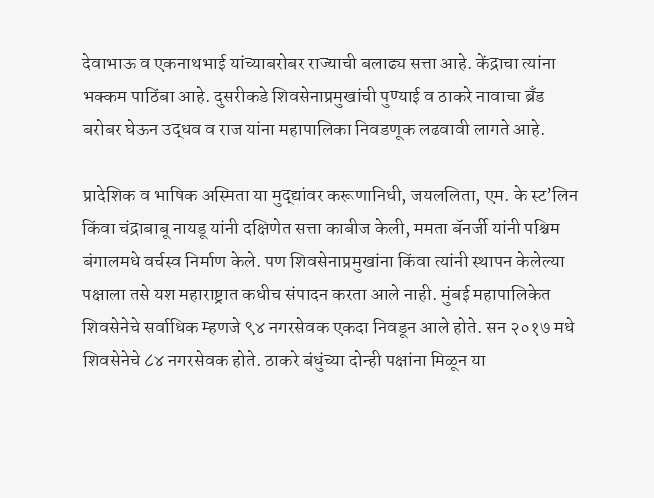देवाभाऊ व एकनाथभाई यांच्याबरोबर राज्याची बलाढ्य सत्ता आहे. केंद्राचा त्यांना भक्कम पाठिंबा आहे. दुसरीकडे शिवसेनाप्रमुखांची पुण्याई व ठाकरे नावाचा ब्रँड बरोबर घेऊन उद्धव व राज यांना महापालिका निवडणूक लढवावी लागते आहे.

प्रादेशिक व भाषिक अस्मिता या मुद्द्यांवर करूणानिधी, जयललिता, एम. के स्ट’लिन किंवा चंद्राबाबू नायडू यांनी दक्षिणेत सत्ता काबीज केली, ममता बॅनर्जी यांनी पश्चिम बंगालमधे वर्चस्व निर्माण केले. पण शिवसेनाप्रमुखांना किंवा त्यांनी स्थापन केलेल्या पक्षाला तसे यश महाराष्ट्रात कधीच संपादन करता आले नाही. मुंबई महापालिकेत शिवसेनेचे सर्वाधिक म्हणजे ९४ नगरसेवक एकदा निवडून आले होते. सन २०१७ मधे शिवसेनेचे ८४ नगरसेवक होते. ठाकरे बंधुंच्या दोन्ही पक्षांना मिळून या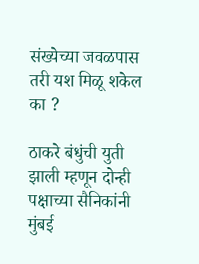संख्येच्या जवळपास तरी यश मिळू शकेल का ?

ठाकरे बंधुंची युती झाली म्हणून दोन्ही पक्षाच्या सैनिकांनी मुंबई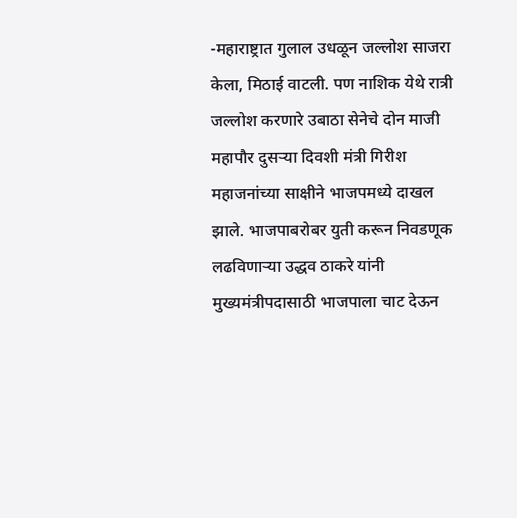-महाराष्ट्रात गुलाल उधळून जल्लोश साजरा केला, मिठाई वाटली. पण नाशिक येथे रात्री जल्लोश करणारे उबाठा सेनेचे दोन माजी महापौर दुसऱ्या दिवशी मंत्री गिरीश महाजनांच्या साक्षीने भाजपमध्ये दाखल झाले. भाजपाबरोबर युती करून निवडणूक लढविणाऱ्या उद्धव ठाकरे यांनी मुख्यमंत्रीपदासाठी भाजपाला चाट देऊन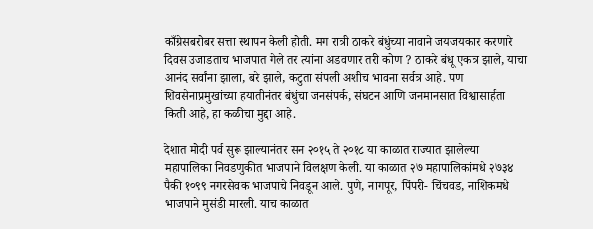काँग्रेसबरोबर सत्ता स्थापन केली होती. मग रात्री ठाकरे बंधुंच्या नावाने जयजयकार करणारे दिवस उजाडताच भाजपात गेले तर त्यांना अडवणार तरी कोण ? ठाकरे बंधू एकत्र झाले, याचा आनंद सर्वांना झाला, बरे झाले, कटुता संपली अशीच भावना सर्वत्र आहे. पण शिवसेनाप्रमुखांच्या हयातीनंतर बंधुंचा जनसंपर्क, संघटन आणि जनमानसात विश्वासार्हता किती आहे, हा कळीचा मुद्दा आहे.

देशात मोदी पर्व सुरू झाल्यानंतर सन २०१५ ते २०१८ या काळात राज्यात झालेल्या महापालिका निवडणुकीत भाजपाने विलक्षण केली. या काळात २७ महापालिकांमधे २७३४ पैकी १०९९ नगरसेवक भाजपाचे निवडून आले. पुणे, नागपूर, पिंपरी- चिंचवड, नाशिकमधे भाजपाने मुसंडी मारली. याच काळात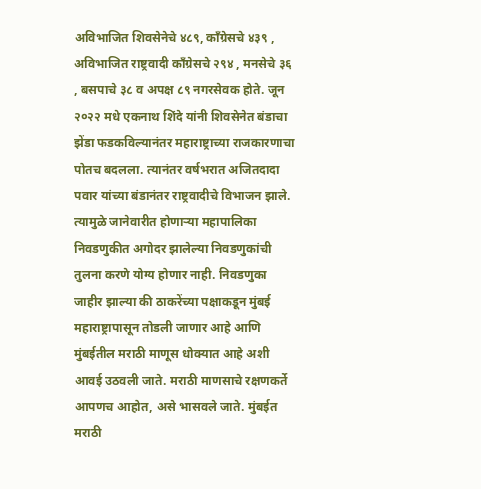अविभाजित शिवसेनेचे ४८९, काँग्रेसचे ४३९ , अविभाजित राष्ट्रवादी काँग्रेसचे २९४ , मनसेचे ३६ , बसपाचे ३८ व अपक्ष ८९ नगरसेवक होते. जून २०२२ मधे एकनाथ शिंदे यांनी शिवसेनेत बंडाचा झेंडा फडकविल्यानंतर महाराष्ट्राच्या राजकारणाचा पोतच बदलला. त्यानंतर वर्षभरात अजितदादा पवार यांच्या बंडानंतर राष्ट्रवादीचे विभाजन झाले. त्यामुळे जानेवारीत होणाऱ्या महापालिका निवडणुकीत अगोदर झालेल्या निवडणुकांची तुलना करणे योग्य होणार नाही. निवडणुका जाहीर झाल्या की ठाकरेंच्या पक्षाकडून मुंबई महाराष्ट्रापासून तोडली जाणार आहे आणि मुंबईतील मराठी माणूस धोक्यात आहे अशी आवई उठवली जाते. मराठी माणसाचे रक्षणकर्ते आपणच आहोत, असे भासवले जाते. मुंबईत मराठी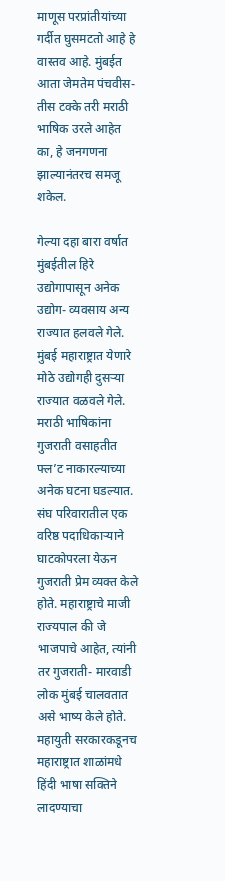माणूस परप्रांतीयांच्या गर्दीत घुसमटतो आहे हे वास्तव आहे. मुंबईत आता जेमतेम पंचवीस- तीस टक्के तरी मराठी भाषिक उरले आहेत का, हे जनगणना झाल्यानंतरच समजू शकेल.

गेल्या दहा बारा वर्षात मुंबईतील हिरे उद्योगापासून अनेक उद्योग- व्यवसाय अन्य राज्यात हलवले गेले. मुंबई महाराष्ट्रात येणारे मोठे उद्योगही दुसऱ्या राज्यात वळवले गेले. मराठी भाषिकांना गुजराती वसाहतीत फ्ल’ट नाकारल्याच्या अनेक घटना घडल्यात. संघ परिवारातील एक वरिष्ठ पदाधिकाऱ्याने घाटकोपरला येऊन गुजराती प्रेम व्यक्त केले होते. महाराष्ट्राचे माजी राज्यपाल की जे भाजपाचे आहेत, त्यांनी तर गुजराती- मारवाडी लोक मुंबई चालवतात असे भाष्य केले होते. महायुती सरकारकडूनच महाराष्ट्रात शाळांमधे हिंदी भाषा सक्तिने लादण्याचा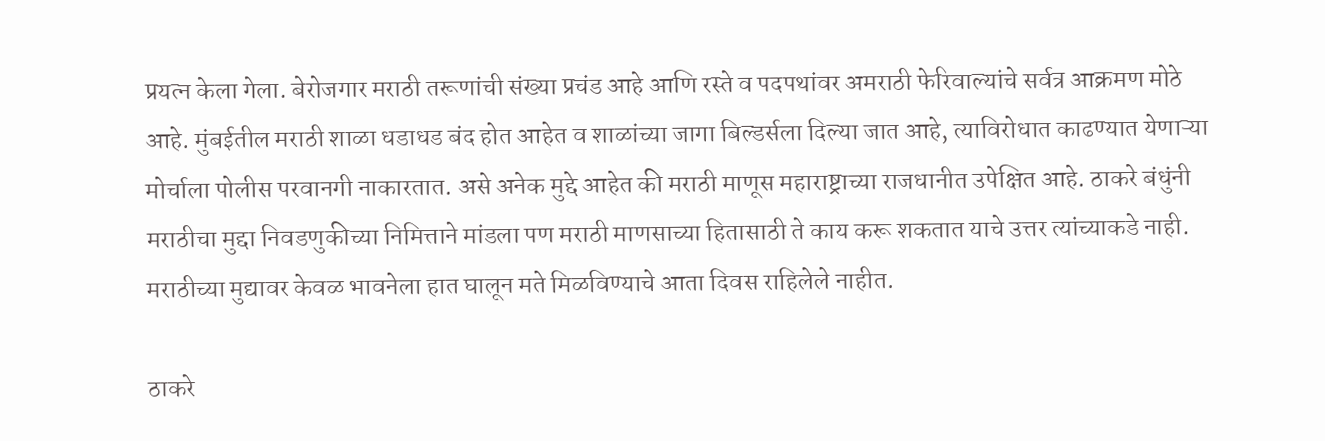प्रयत्न केला गेला. बेरोजगार मराठी तरूणांची संख्या प्रचंड आहे आणि रस्ते व पदपथांवर अमराठी फेरिवाल्यांचे सर्वत्र आक्रमण मोठे आहे. मुंबईतील मराठी शाळा धडाधड बंद होत आहेत व शाळांच्या जागा बिल्डर्सला दिल्या जात आहे, त्याविरोधात काढण्यात येणाऱ्या मोर्चाला पोलीस परवानगी नाकारतात. असे अनेक मुद्दे आहेत की मराठी माणूस महाराष्ट्राच्या राजधानीत उपेक्षित आहे. ठाकरे बंधुंनी मराठीचा मुद्दा निवडणुकीच्या निमित्ताने मांडला पण मराठी माणसाच्या हितासाठी ते काय करू शकतात याचे उत्तर त्यांच्याकडे नाही. मराठीच्या मुद्यावर केवळ भावनेला हात घालून मते मिळविण्याचे आता दिवस राहिलेले नाहीत.

ठाकरे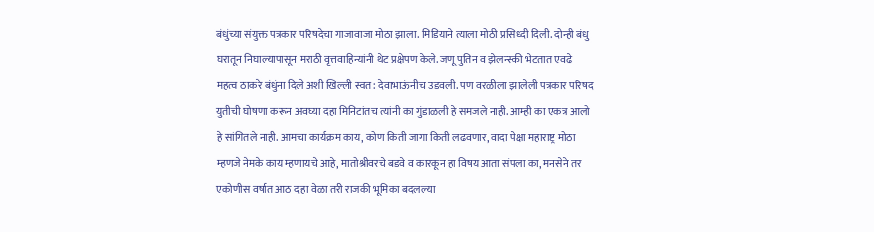बंधुंच्या संयुक्त पत्रकार परिषदेचा गाजावाजा मोठा झाला. मिडियाने त्याला मोठी प्रसिध्दी दिली. दोन्ही बंधु घरातून निघाल्यापासून मराठी वृत्तवाहिन्यांनी थेट प्रक्षेपण केले. जणू पुतिन व झेलन्स्की भेटतात एवढे महत्व ठाकरे बंधुंना दिले अशी खिल्ली स्वत: देवाभाऊंनीच उडवली. पण वरळीला झालेली पत्रकार परिषद युतीची घोषणा करून अवघ्या दहा मिनिटांतच त्यांनी का गुंडाळली हे समजले नाही. आम्ही का एकत्र आलो हे सांगितले नाही. आमचा कार्यक्रम काय, कोण किती जागा किती लढवणार, वादा पेक्षा महाराष्ट्र मोठा म्हणजे नेमके काय म्हणायचे आहे, मातोश्रीवरचे बडवे व कारकून हा विषय आता संपला का, मनसेने तर एकोणीस वर्षात आठ दहा वेळा तरी राजकी भूमिका बदलल्या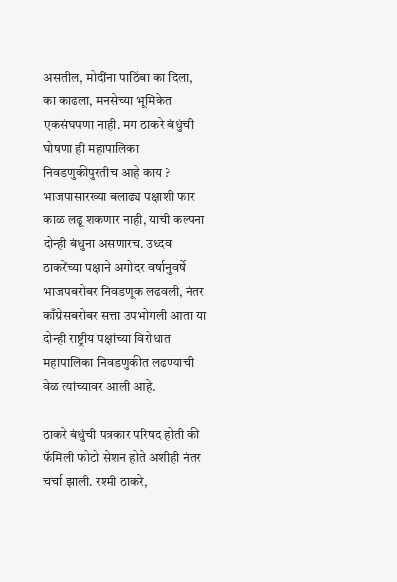असतील, मोदींना पाठिंबा का दिला, का काढला, मनसेच्या भूमिकेत एकसंघपणा नाही. मग ठाकरे बंधुंची घोषणा ही महापालिका निवडणुकीपुरतीच आहे काय ? भाजपासारख्या बलाढ्य पक्षाशी फार काळ लढू शकणार नाही, याची कल्पना दोन्ही बंधुना असणारच. उध्दव ठाकरेंच्या पक्षाने अगोदर वर्षानुवर्षे भाजपबरोबर निवडणूक लढवली, नंतर काँग्रेसबरोबर सत्ता उपभोगली आता या दोन्ही राष्ट्रीय पक्षांच्या विरोधात महापालिका निवडणुकीत लढण्याची वेळ त्यांच्यावर आली आहे.

ठाकरे बंधुंची पत्रकार परिषद होती की फॅमिली फोटो सेशन होते अशीही नंतर चर्चा झाली. रश्मी ठाकरे,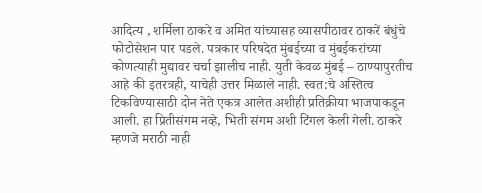आदित्य , शर्मिला ठाकरे व अमित यांच्यासह व्यासपीठावर ठाकरें बंधुंचे फोटोसेशन पार पडले. पत्रकार परिषदेत मुंबईच्या व मुंबईकरांच्या कोणत्याही मुद्यावर चर्चा झालीच नाही. युती केवळ मुंबई – ठाण्यापुरतीच आहे की इतरत्रही, याचेही उत्तर मिळाले नाही. स्वत:चे अस्तित्व टिकविण्यासाठी दोन नेते एकत्र आलेत अशीही प्रतिक्रीया भाजपाकडून आली. हा प्रितीसंगम नव्हे, भिती संगम अशी टिंगल केली गेली. ठाकरे म्हणजे मराठी नाही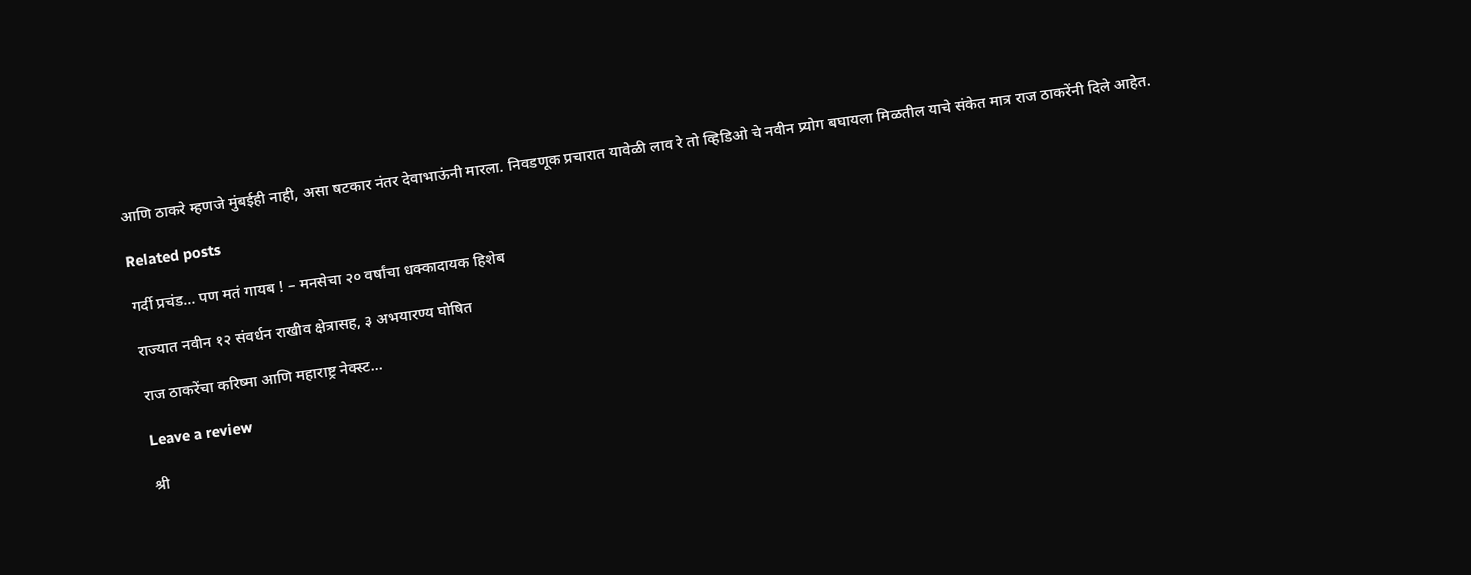आणि ठाकरे म्हणजे मुंबईही नाही, असा षटकार नंतर देवाभाऊंनी मारला. निवडणूक प्रचारात यावेळी लाव रे तो व्हिडिओ चे नवीन प्र्योग बघायला मिळतील याचे संकेत मात्र राज ठाकरेंनी दिले आहेत.

Related posts

गर्दी प्रचंड… पण मतं गायब ! – मनसेचा २० वर्षांचा धक्कादायक हिशेब

राज्यात नवीन १२ संवर्धन राखीव क्षेत्रासह, ३ अभयारण्य घोषित

राज ठाकरेंचा करिष्मा आणि महाराष्ट्र नेक्स्ट…

Leave a review

श्री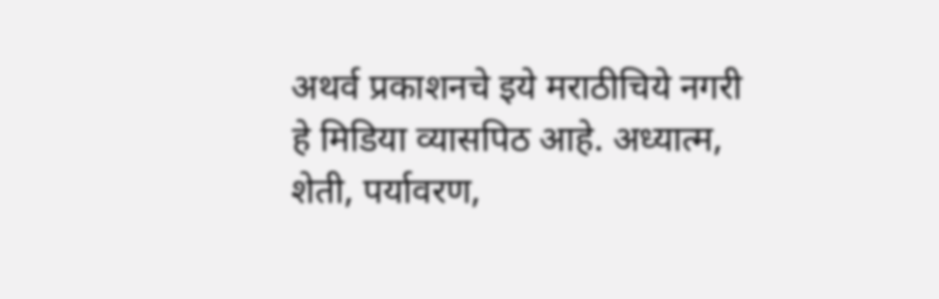अथर्व प्रकाशनचे इये मराठीचिये नगरी हे मिडिया व्यासपिठ आहे. अध्यात्म, शेती, पर्यावरण,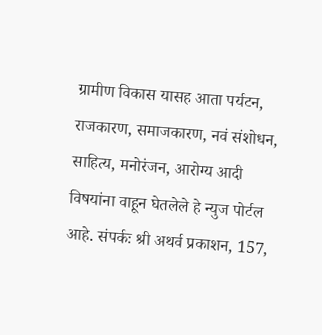ग्रामीण विकास यासह आता पर्यटन, राजकारण, समाजकारण, नवं संशोधन, साहित्य, मनोरंजन, आरोग्य आदी विषयांना वाहून घेतलेले हे न्युज पोर्टल आहे. संपर्कः श्री अथर्व प्रकाशन, 157,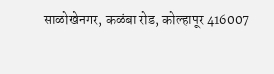साळोखेनगर, कळंबा रोड, कोल्हापूर 416007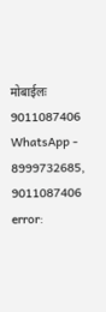मोबाईलः 9011087406 WhatsApp - 8999732685, 9011087406
error: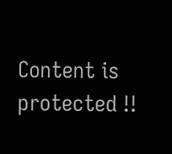Content is protected !!